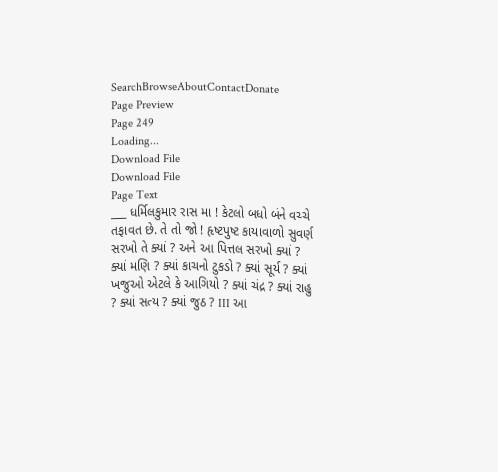SearchBrowseAboutContactDonate
Page Preview
Page 249
Loading...
Download File
Download File
Page Text
___ ધર્મિલકુમાર રાસ મા ! કેટલો બધો બંને વચ્ચે તફાવત છે. તે તો જો ! હૃષ્ટપુષ્ટ કાયાવાળો સુવર્ણ સરખો તે ક્યાં ? અને આ પિત્તલ સરખો ક્યાં ? ક્યાં મણિ ? ક્યાં કાચનો ટુકડો ? ક્યાં સૂર્ય ? ક્યાં ખજુઓ એટલે કે આગિયો ? ક્યાં ચંદ્ર ? ક્યાં રાહુ ? ક્યાં સત્ય ? ક્યાં જુઠ ? III આ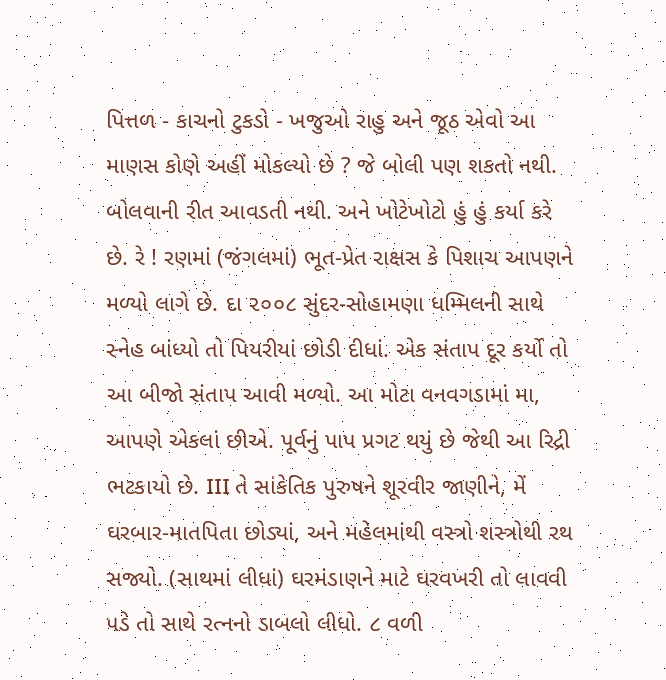પિત્તળ - કાચનો ટુકડો - ખજુઓ રાહુ અને જૂઠ એવો આ માણસ કોણે અહીં મોકલ્યો છે ? જે બોલી પણ શકતો નથી. બોલવાની રીત આવડતી નથી. અને ખોટેખોટો હું હું કર્યા કરે છે. રે ! રણમાં (જંગલમાં) ભૂત-પ્રેત રાક્ષસ કે પિશાચ આપણને મળ્યો લાગે છે. દા ૨૦૦૮ સુંદર-સોહામણા ધમ્મિલની સાથે સ્નેહ બાંધ્યો તો પિયરીયાં છોડી દીધાં. એક સંતાપ દૂર કર્યો તો આ બીજો સંતાપ આવી મળ્યો. આ મોટા વનવગડામાં મા, આપણે એકલાં છીએ. પૂર્વનું પાપ પ્રગટ થયું છે જેથી આ રિદ્રી ભટકાયો છે. III તે સાંકેતિક પુરુષને શૂરવીર જાણીને, મેં ઘરબાર-માતપિતા છોડ્યાં, અને મહેલમાંથી વસ્ત્રો શસ્ત્રોથી રથ સજ્યો. (સાથમાં લીધાં) ઘરમંડાણને માટે ઘરવખરી તો લાવવી પડે તો સાથે રત્નનો ડાબલો લીધો. ૮ વળી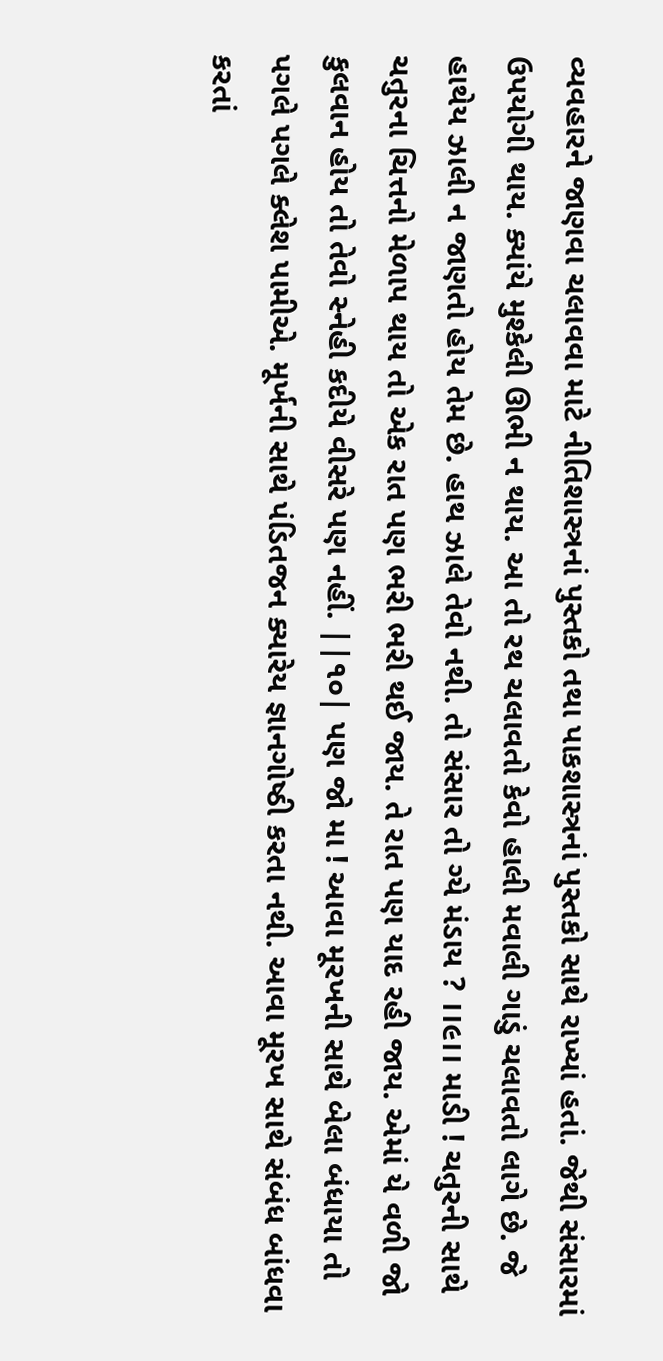વ્યવહારને જાણવા ચલાવવા માટે નીતિશાસ્ત્રનાં પુસ્તકો તથા પાકશાસ્ત્રનાં પુસ્તકો સાથે રાખ્યાં હતાં. જેથી સંસારમાં ઉપયોગી થાય. ક્યાંયે મુશ્કેલી ઊભી ન થાય. આ તો રથ ચલાવતો કેવો હાલી મવાલી ગાડું ચલાવતો લાગે છે. જે હાથેય ઝાલી ન જાણતો હોય તેમ છે. હાથ ઝાલે તેવો નથી. તો સંસાર તો ગ્યે મંડાય ? ।।૯।। માડી ! ચતુરની સાથે ચતુરના ચિત્તનો મેળાપ થાય તો એક રાત પણ ભરી ભરી થઈ જાય. તે રાત પણ યાદ રહી જાય. એમાં યે વળી જો કુલવાન હોય તો તેવો સ્નેહી કદીયે વીસરે પણ નહીં. ||૧૦| પણ જો મા ! આવા મૂરખની સાથે બેલા બંધાયા તો પગલે પગલે ક્લેશ પામીએ. મૂર્ખની સાથે પંડિતજન ક્યારેય જ્ઞાનગોષ્ઠી કરતા નથી. આવા મૂરખ સાથે સંબંધ બાંધવા કરતાં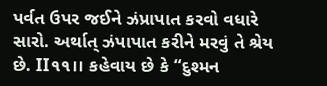પર્વત ઉપર જઈને ઝંપ્રાપાત કરવો વધારે સારો. અર્થાત્ ઝંપાપાત કરીને મરવું તે શ્રેય છે. II૧૧।। કહેવાય છે કે “દુશ્મન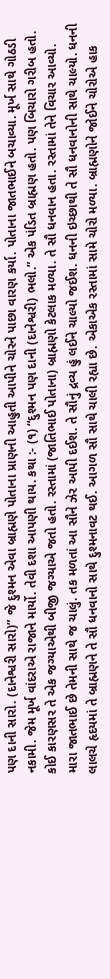પણ દાની સારો. (દાનેશ્વરી સારો)” જે દુશ્મન એવા બ્રાહ્મણે પોતાના પ્રાણની આહુતી આપીને ચોરને પાછા વારણ કર્યા. પોતાના જાતભાઈને બચાવ્યા. મૂર્ખ સાથે ગોઠડી નકામી. જેમ મૂર્ખ વાંદરાએ રાજાને માર્યો. તેવી દશા આપણી થાય. કથા :- (૧) “દુશ્મન પણ દાની (દાનેશ્વરી) ભલો.” એક પંડિત બ્રાહ્મણ હતો. પણ બિચારો ગરીબ હતો. કોઈ કારણસર તે એક જગ્યાએથી બીજી જગ્યાએ જતો હતો. રસ્તામાં (જાતિભાઈ પોતાના) બ્રાહ્મણો કેટલાક મળ્યા. તે સૌ ધનવાન હતા. રસ્તામાં તેને વિચાર આવ્યો. મારા જાતભાઈ છે તેમની સાથે જ ચાલું. તક મળતાં આ સૌને ઝેર આપી દઈશ. તે સૌનું દ્રવ્ય હું લઈને ચાલ્યો જઈશ. ધનની ઇચ્છાથી તે સૌ ધનવાનોની સાથે ચાલ્યો. ધનની લાલચે હૃદયમાં તે બ્રાહ્મણને તે સૌ ધનવાનો સાથે દુશ્મનાવટ થઈ. આગળ સૌ સાથે ચાલી રહ્યા છે. એકાએક રસ્તામાં સામે ચોરો મળ્યા. બ્રાહ્મણોને જોઈને ચોરોએ હાક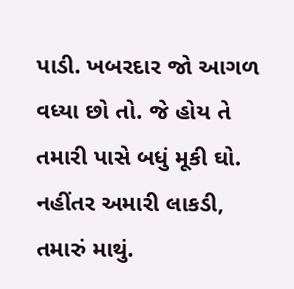પાડી. ખબરદાર જો આગળ વધ્યા છો તો. જે હોય તે તમારી પાસે બધું મૂકી ઘો. નહીંતર અમારી લાકડી, તમારું માથું.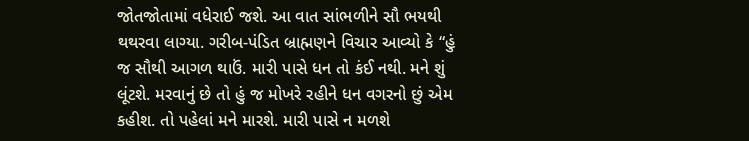જોતજોતામાં વધેરાઈ જશે. આ વાત સાંભળીને સૌ ભયથી થથરવા લાગ્યા. ગરીબ-પંડિત બ્રાહ્મણને વિચાર આવ્યો કે “હું જ સૌથી આગળ થાઉં. મારી પાસે ધન તો કંઈ નથી. મને શું લૂંટશે. મરવાનું છે તો હું જ મોખરે રહીને ધન વગરનો છું એમ કહીશ. તો પહેલાં મને મારશે. મારી પાસે ન મળશે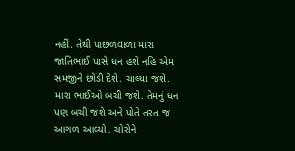નહીં. તેથી પાછળવાળા મારા જાતિભાઈ પાસે ધન હશે નહિ એમ સમજીને છોડી દેશે. ચાલ્યા જશે. મારા ભાઈઓ બચી જશે. તેમનું ધન પણ બચી જશે અને પોતે તરત જ આગળ આવ્યો. ચોરોને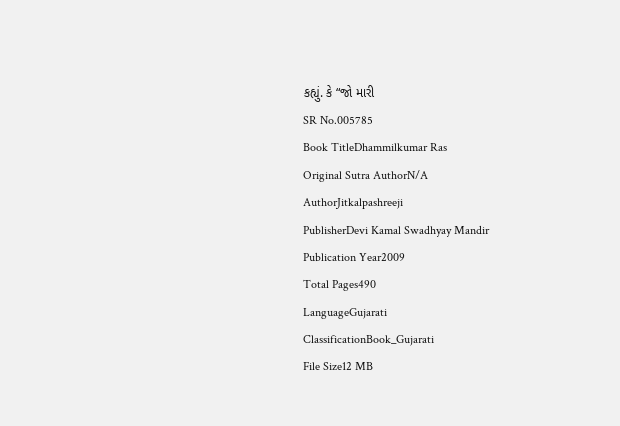કહ્યું. કે “જો મારી
SR No.005785
Book TitleDhammilkumar Ras
Original Sutra AuthorN/A
AuthorJitkalpashreeji
PublisherDevi Kamal Swadhyay Mandir
Publication Year2009
Total Pages490
LanguageGujarati
ClassificationBook_Gujarati
File Size12 MB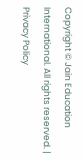Copyright © Jain Education International. All rights reserved. | Privacy Policy